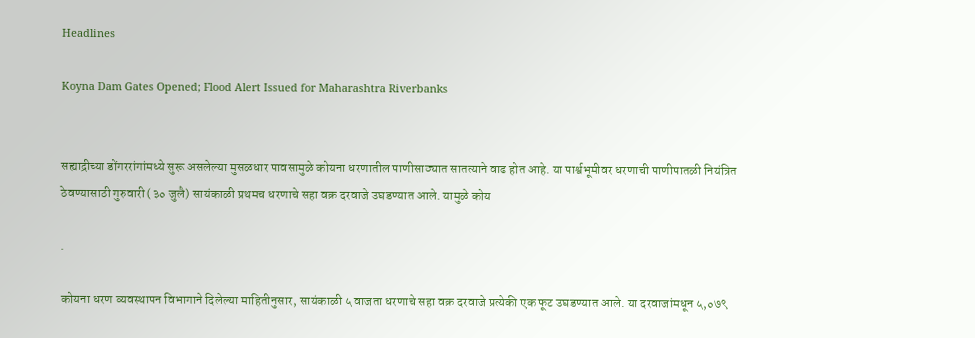Headlines

Koyna Dam Gates Opened; Flood Alert Issued for Maharashtra Riverbanks


सह्याद्रीच्या डोंगररांगांमध्ये सुरू असलेल्या मुसळधार पावसामुळे कोयना धरणातील पाणीसाठ्यात सातत्याने वाढ होत आहे. या पार्श्वभूमीवर धरणाची पाणीपातळी नियंत्रित ठेवण्यासाठी गुरुवारी (३० जुलै) सायंकाळी प्रथमच धरणाचे सहा वक्र दरवाजे उघडण्यात आले. यामुळे कोय

.

कोयना धरण व्यवस्थापन विभागाने दिलेल्या माहितीनुसार, सायंकाळी ५ वाजता धरणाचे सहा वक्र दरवाजे प्रत्येकी एक फूट उघडण्यात आले. या दरवाजांमधून ५,०७९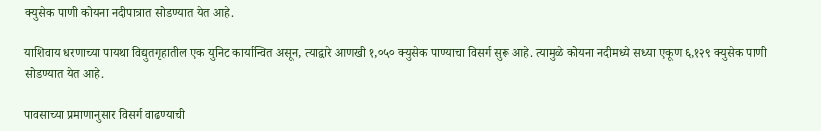क्युसेक पाणी कोयना नदीपात्रात सोडण्यात येत आहे.

याशिवाय धरणाच्या पायथा विद्युतगृहातील एक युनिट कार्यान्वित असून, त्याद्वारे आणखी १,०५० क्युसेक पाण्याचा विसर्ग सुरू आहे. त्यामुळे कोयना नदीमध्ये सध्या एकूण ६,१२९ क्युसेक पाणी सोडण्यात येत आहे.

पावसाच्या प्रमाणानुसार विसर्ग वाढण्याची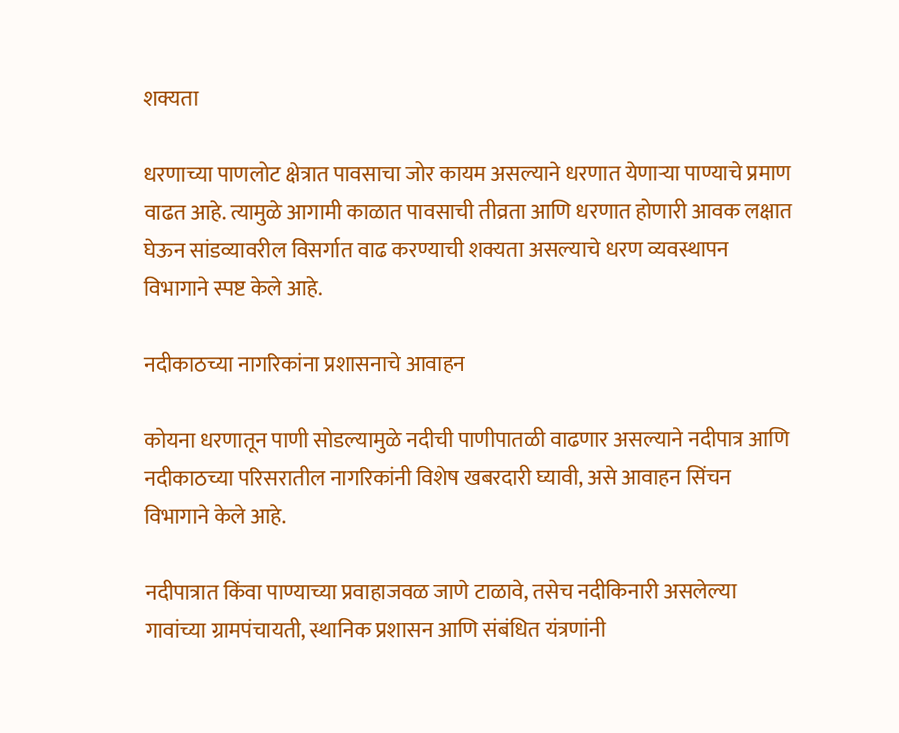शक्यता

धरणाच्या पाणलोट क्षेत्रात पावसाचा जोर कायम असल्याने धरणात येणाऱ्या पाण्याचे प्रमाण वाढत आहे. त्यामुळे आगामी काळात पावसाची तीव्रता आणि धरणात होणारी आवक लक्षात घेऊन सांडव्यावरील विसर्गात वाढ करण्याची शक्यता असल्याचे धरण व्यवस्थापन विभागाने स्पष्ट केले आहे.

नदीकाठच्या नागरिकांना प्रशासनाचे आवाहन

कोयना धरणातून पाणी सोडल्यामुळे नदीची पाणीपातळी वाढणार असल्याने नदीपात्र आणि नदीकाठच्या परिसरातील नागरिकांनी विशेष खबरदारी घ्यावी, असे आवाहन सिंचन विभागाने केले आहे.

नदीपात्रात किंवा पाण्याच्या प्रवाहाजवळ जाणे टाळावे, तसेच नदीकिनारी असलेल्या गावांच्या ग्रामपंचायती, स्थानिक प्रशासन आणि संबंधित यंत्रणांनी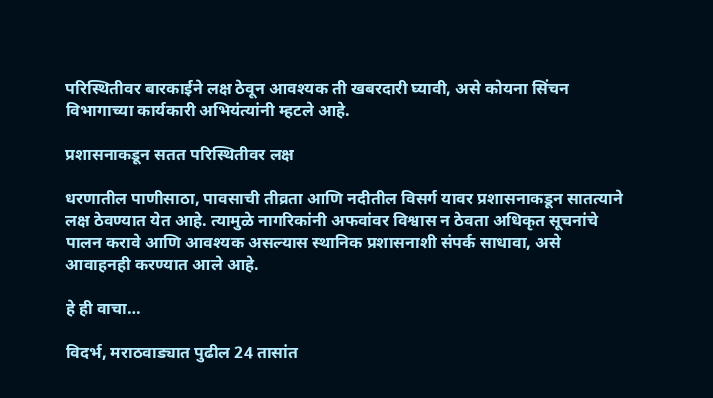परिस्थितीवर बारकाईने लक्ष ठेवून आवश्यक ती खबरदारी घ्यावी, असे कोयना सिंचन विभागाच्या कार्यकारी अभियंत्यांनी म्हटले आहे.

प्रशासनाकडून सतत परिस्थितीवर लक्ष

धरणातील पाणीसाठा, पावसाची तीव्रता आणि नदीतील विसर्ग यावर प्रशासनाकडून सातत्याने लक्ष ठेवण्यात येत आहे. त्यामुळे नागरिकांनी अफवांवर विश्वास न ठेवता अधिकृत सूचनांचे पालन करावे आणि आवश्यक असल्यास स्थानिक प्रशासनाशी संपर्क साधावा, असे आवाहनही करण्यात आले आहे.

हे ही वाचा…

विदर्भ, मराठवाड्यात पुढील 24 तासांत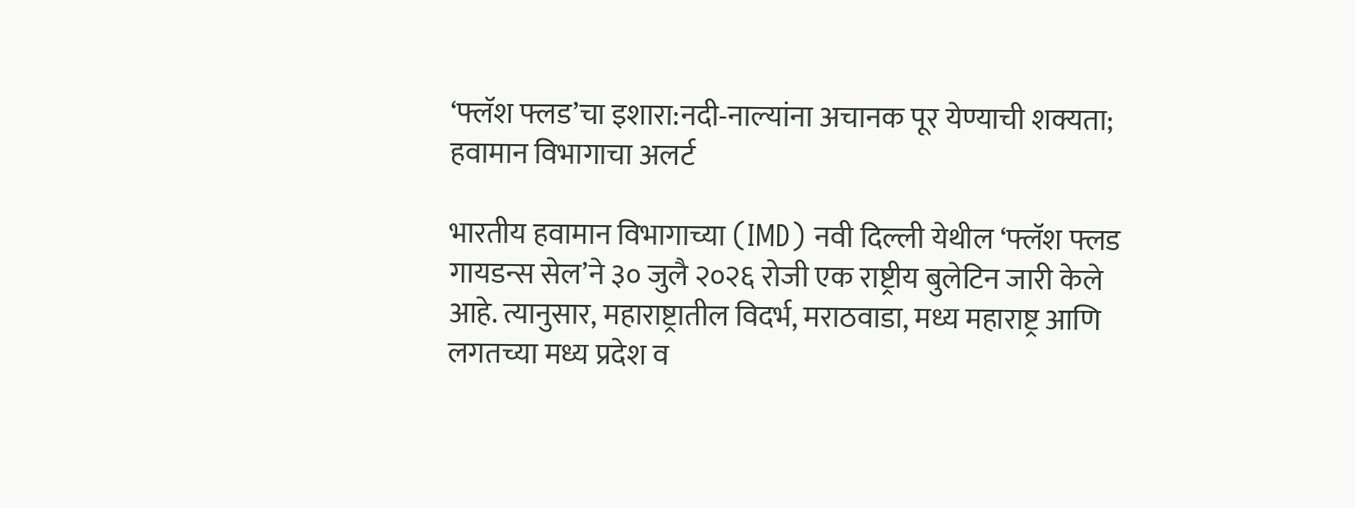‘फ्लॅश फ्लड’चा इशारा:नदी-नाल्यांना अचानक पूर येण्याची शक्यता; हवामान विभागाचा अलर्ट

भारतीय हवामान विभागाच्या (IMD) नवी दिल्ली येथील ‘फ्लॅश फ्लड गायडन्स सेल’ने ३० जुलै २०२६ रोजी एक राष्ट्रीय बुलेटिन जारी केले आहे. त्यानुसार, महाराष्ट्रातील विदर्भ, मराठवाडा, मध्य महाराष्ट्र आणि लगतच्या मध्य प्रदेश व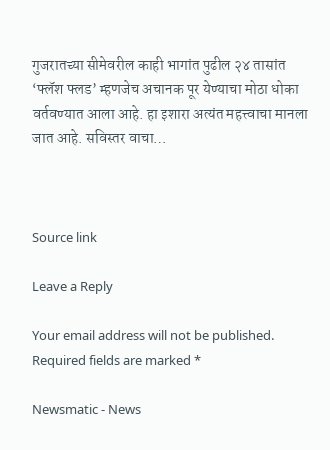गुजरातच्या सीमेवरील काही भागांत पुढील २४ तासांत ‘फ्लॅश फ्लड’ म्हणजेच अचानक पूर येण्याचा मोठा धोका वर्तवण्यात आला आहे. हा इशारा अत्यंत महत्त्वाचा मानला जात आहे. सविस्तर वाचा…



Source link

Leave a Reply

Your email address will not be published. Required fields are marked *

Newsmatic - News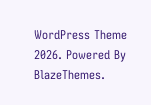WordPress Theme 2026. Powered By BlazeThemes.